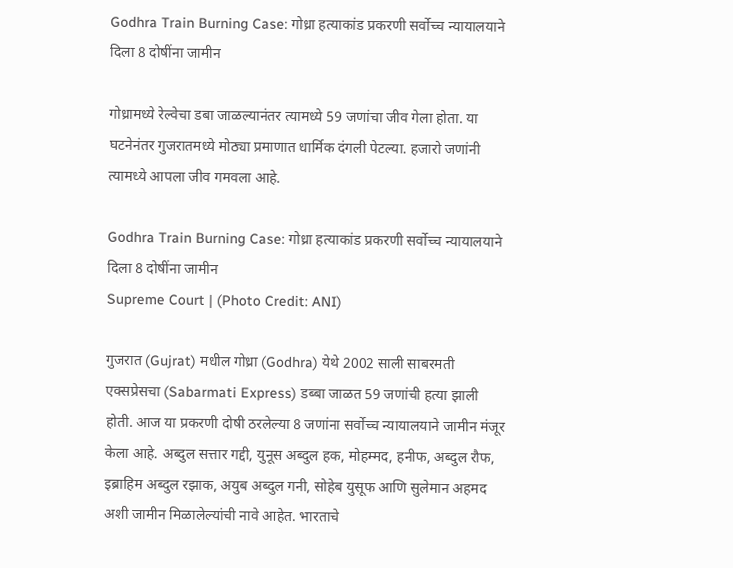Godhra Train Burning Case: गोध्रा हत्याकांड प्रकरणी सर्वोच्च न्यायालयाने दिला 8 दोषींना जामीन

गोध्रामध्ये रेल्वेचा डबा जाळल्यानंतर त्यामध्ये 59 जणांचा जीव गेला होता. या घटनेनंतर गुजरातमध्ये मोठ्या प्रमाणात धार्मिक दंगली पेटल्या. हजारो जणांनी त्यामध्ये आपला जीव गमवला आहे.

Godhra Train Burning Case: गोध्रा हत्याकांड प्रकरणी सर्वोच्च न्यायालयाने दिला 8 दोषींना जामीन
Supreme Court | (Photo Credit: ANI)

गुजरात (Gujrat) मधील गोध्रा (Godhra) येथे 2002 साली साबरमती एक्सप्रेसचा (Sabarmati Express) डब्बा जाळत 59 जणांची हत्या झाली होती. आज या प्रकरणी दोषी ठरलेल्या 8 जणांना सर्वोच्च न्यायालयाने जामीन मंजूर केला आहे. अब्दुल सत्तार गद्दी, युनूस अब्दुल हक, मोहम्मद, हनीफ, अब्दुल रौफ, इब्राहिम अब्दुल रझाक, अयुब अब्दुल गनी, सोहेब युसूफ आणि सुलेमान अहमद अशी जामीन मिळालेल्यांची नावे आहेत. भारताचे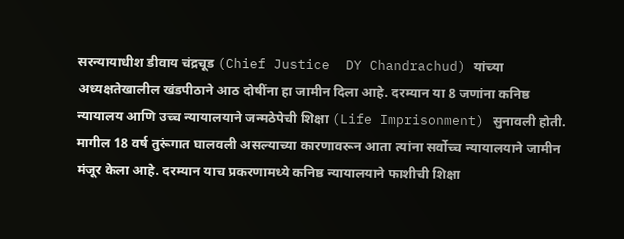सरन्यायाधीश डीवाय चंद्रचूड (Chief Justice  DY Chandrachud) यांच्या अध्यक्षतेखालील खंडपीठाने आठ दोषींना हा जामीन दिला आहे. दरम्यान या 8 जणांना कनिष्ठ न्यायालय आणि उच्च न्यायालयाने जन्मठेपेची शिक्षा (Life Imprisonment) सुनावली होती. मागील 18 वर्ष तुरूंगात घालवली असल्याच्या कारणावरून आता त्यांना सर्वोच्च न्यायालयाने जामीन मंजूर केला आहे. दरम्यान याच प्रकरणामध्ये कनिष्ठ न्यायालयाने फाशीची शिक्षा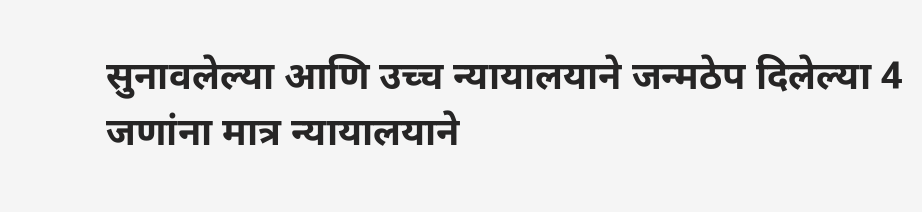सुनावलेल्या आणि उच्च न्यायालयाने जन्मठेप दिलेल्या 4 जणांना मात्र न्यायालयाने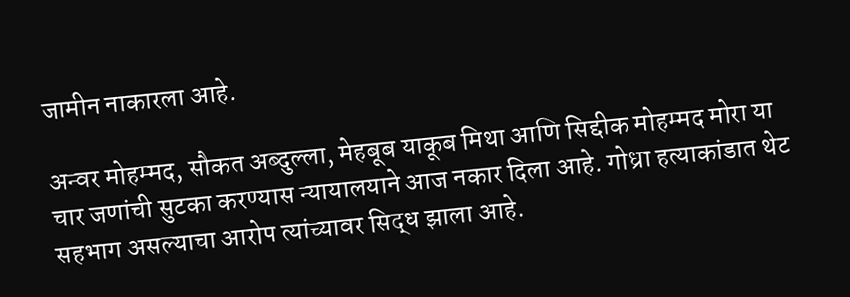जामीन नाकारला आहे.

अन्वर मोहम्मद, सौकत अब्दुल्ला, मेहबूब याकूब मिथा आणि सिद्दीक मोहम्मद मोरा या चार जणांची सुटका करण्यास न्यायालयाने आज नकार दिला आहे. गोध्रा हत्याकांडात थेट सहभाग असल्याचा आरोप त्यांच्यावर सिद्ध झाला आहे.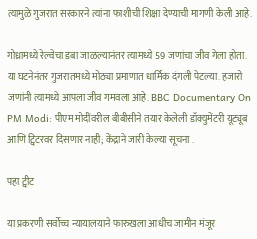त्यामुळे गुजरात सरकारने त्यांना फाशीची शिक्षा देण्याची मागणी केली आहे.

गोध्रामध्ये रेल्वेचा डबा जाळल्यानंतर त्यामध्ये 59 जणांचा जीव गेला होता. या घटनेनंतर गुजरातमध्ये मोठ्या प्रमाणात धार्मिक दंगली पेटल्या. हजारो जणांनी त्यामध्ये आपला जीव गमवला आहे. BBC Documentary On PM Modi: पीएम मोदींवरील बीबीसीने तयार केलेली डॉक्युमेंटरी यूट्यूब आणि ट्विटरवर दिसणार नाही; केंद्राने जारी केल्या सूचना .

पहा ट्वीट

या प्रकरणी सर्वोच्च न्यायालयाने फारुखला आधीच जामीन मंजूर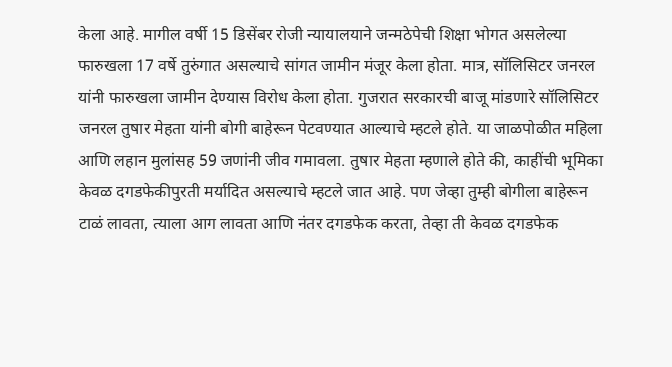केला आहे. मागील वर्षी 15 डिसेंबर रोजी न्यायालयाने जन्मठेपेची शिक्षा भोगत असलेल्या फारुखला 17 वर्षे तुरुंगात असल्याचे सांगत जामीन मंजूर केला होता. मात्र, सॉलिसिटर जनरल यांनी फारुखला जामीन देण्यास विरोध केला होता. गुजरात सरकारची बाजू मांडणारे सॉलिसिटर जनरल तुषार मेहता यांनी बोगी बाहेरून पेटवण्यात आल्याचे म्हटले होते. या जाळपोळीत महिला आणि लहान मुलांसह 59 जणांनी जीव गमावला. तुषार मेहता म्हणाले होते की, काहींची भूमिका केवळ दगडफेकीपुरती मर्यादित असल्याचे म्हटले जात आहे. पण जेव्हा तुम्ही बोगीला बाहेरून टाळं लावता, त्याला आग लावता आणि नंतर दगडफेक करता, तेव्हा ती केवळ दगडफेक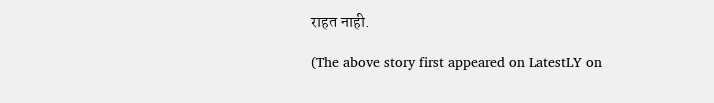राहत नाही.

(The above story first appeared on LatestLY on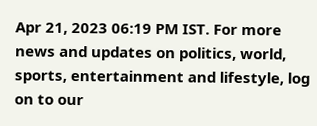Apr 21, 2023 06:19 PM IST. For more news and updates on politics, world, sports, entertainment and lifestyle, log on to our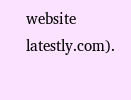website latestly.com).